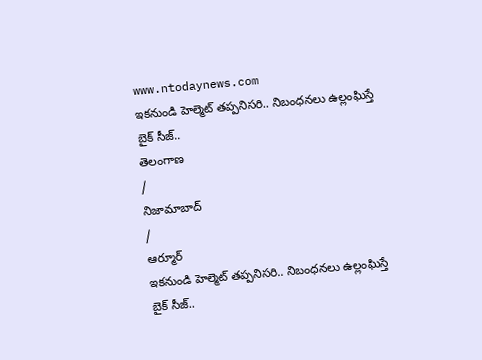www.ntodaynews.com
ఇకనుండి హెల్మెట్ తప్పనిసరి.. నిబంధనలు ఉల్లంఘిస్తే బైక్ సీజ్..
తెలంగాణ
/
నిజామాబాద్
/
ఆర్మూర్
ఇకనుండి హెల్మెట్ తప్పనిసరి.. నిబంధనలు ఉల్లంఘిస్తే బైక్ సీజ్..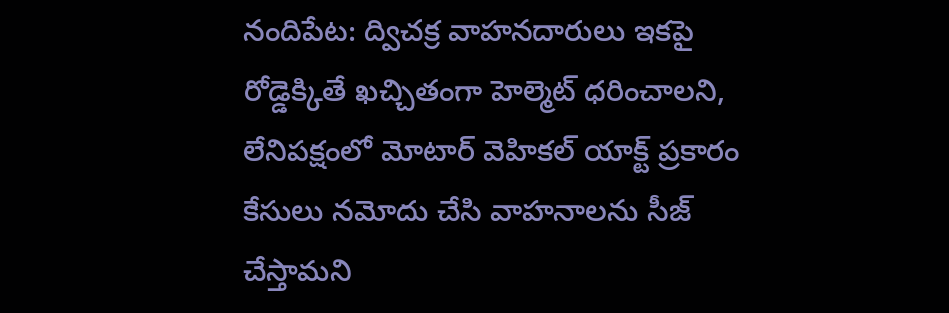నందిపేట: ద్విచక్ర వాహనదారులు ఇకపై రోడ్డెక్కితే ఖచ్చితంగా హెల్మెట్ ధరించాలని, లేనిపక్షంలో మోటార్ వెహికల్ యాక్ట్ ప్రకారం కేసులు నమోదు చేసి వాహనాలను సీజ్ చేస్తామని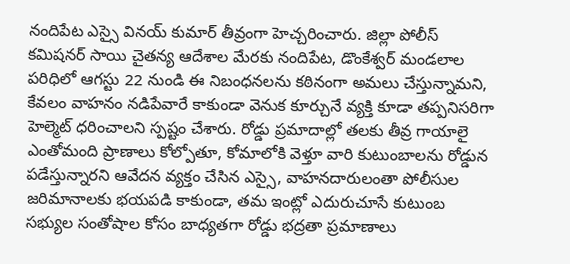నందిపేట ఎస్సై వినయ్ కుమార్ తీవ్రంగా హెచ్చరించారు. జిల్లా పోలీస్ కమిషనర్ సాయి చైతన్య ఆదేశాల మేరకు నందిపేట, డొంకేశ్వర్ మండలాల పరిధిలో ఆగస్టు 22 నుండి ఈ నిబంధనలను కఠినంగా అమలు చేస్తున్నామని, కేవలం వాహనం నడిపేవారే కాకుండా వెనుక కూర్చునే వ్యక్తి కూడా తప్పనిసరిగా హెల్మెట్ ధరించాలని స్పష్టం చేశారు. రోడ్డు ప్రమాదాల్లో తలకు తీవ్ర గాయాలై ఎంతోమంది ప్రాణాలు కోల్పోతూ, కోమాలోకి వెళ్తూ వారి కుటుంబాలను రోడ్డున పడేస్తున్నారని ఆవేదన వ్యక్తం చేసిన ఎస్సై, వాహనదారులంతా పోలీసుల జరిమానాలకు భయపడి కాకుండా, తమ ఇంట్లో ఎదురుచూసే కుటుంబ సభ్యుల సంతోషాల కోసం బాధ్యతగా రోడ్డు భద్రతా ప్రమాణాలు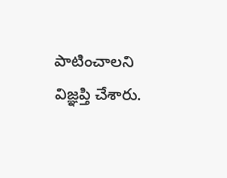పాటించాలని విజ్ఞప్తి చేశారు.